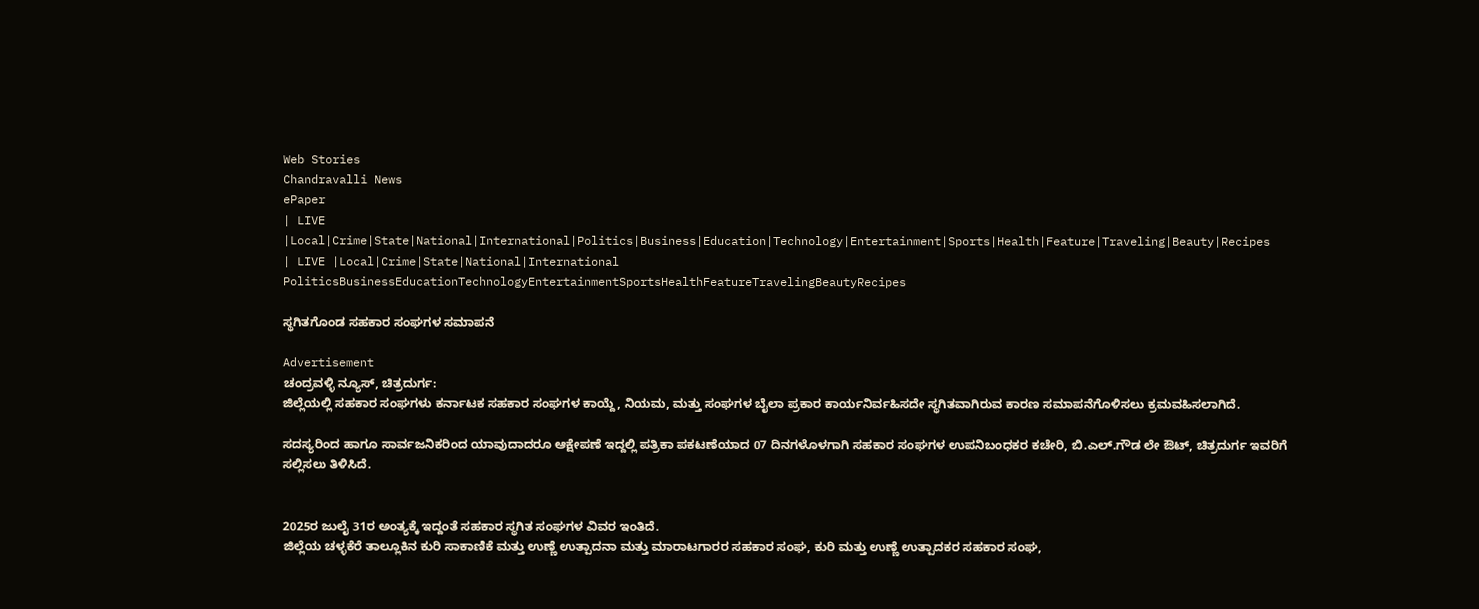Web Stories
Chandravalli News
ePaper
| LIVE |Local|Crime|State|National|International|Politics|Business|Education|Technology|Entertainment|Sports|Health|Feature|Traveling|Beauty|Recipes
| LIVE |Local|Crime|State|National|International
PoliticsBusinessEducationTechnologyEntertainmentSportsHealthFeatureTravelingBeautyRecipes

ಸ್ಥಗಿತಗೊಂಡ ಸಹಕಾರ ಸಂಘಗಳ ಸಮಾಪನೆ

Advertisement
ಚಂದ್ರವಳ್ಳಿ ನ್ಯೂಸ್, ಚಿತ್ರದುರ್ಗ:
ಜಿಲ್ಲೆಯಲ್ಲಿ ಸಹಕಾರ ಸಂಘಗಳು ಕರ್ನಾಟಕ ಸಹಕಾರ ಸಂಘಗಳ ಕಾಯ್ದೆ, ನಿಯಮ, ಮತ್ತು ಸಂಘಗಳ ಬೈಲಾ ಪ್ರಕಾರ ಕಾರ್ಯನಿರ್ವಹಿಸದೇ ಸ್ಥಗಿತವಾಗಿರುವ ಕಾರಣ ಸಮಾಪನೆಗೊಳಿಸಲು ಕ್ರಮವಹಿಸಲಾಗಿದೆ.

ಸದಸ್ಯರಿಂದ ಹಾಗೂ ಸಾರ್ವಜನಿಕರಿಂದ ಯಾವುದಾದರೂ ಆಕ್ಷೇಪಣೆ ಇದ್ದಲ್ಲಿ ಪತ್ರಿಕಾ ಪಕಟಣೆಯಾದ 07 ದಿನಗಳೊಳಗಾಗಿ ಸಹಕಾರ ಸಂಘಗಳ ಉಪನಿಬಂಧಕರ ಕಚೇರಿ, ಬಿ.ಎಲ್.ಗೌಡ ಲೇ ಔಟ್, ಚಿತ್ರದುರ್ಗ ಇವರಿಗೆ ಸಲ್ಲಿಸಲು ತಿಳಿಸಿದೆ.


2025ರ ಜುಲೈ 31ರ ಅಂತ್ಯಕ್ಕೆ ಇದ್ದಂತೆ ಸಹಕಾರ ಸ್ಥಗಿತ ಸಂಘಗಳ ವಿವರ ಇಂತಿದೆ.
ಜಿಲ್ಲೆಯ ಚಳ್ಳಕೆರೆ ತಾಲ್ಲೂಕಿನ ಕುರಿ ಸಾಕಾಣಿಕೆ ಮತ್ತು ಉಣ್ಣೆ ಉತ್ಪಾದನಾ ಮತ್ತು ಮಾರಾಟಗಾರರ ಸಹಕಾರ ಸಂಘ, ಕುರಿ ಮತ್ತು ಉಣ್ಣೆ ಉತ್ಪಾದಕರ ಸಹಕಾರ ಸಂಘ,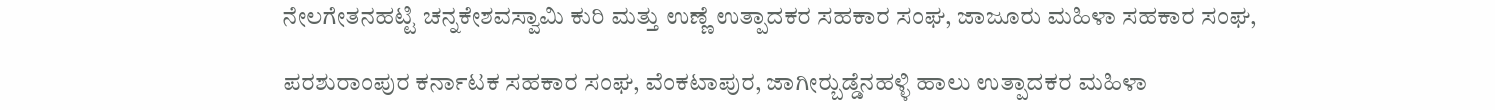ನೇಲಗೇತನಹಟ್ಟಿ ಚನ್ನಕೇಶವಸ್ವಾಮಿ ಕುರಿ ಮತ್ತು ಉಣ್ಣೆ ಉತ್ಪಾದಕರ ಸಹಕಾರ ಸಂಘ, ಜಾಜೂರು ಮಹಿಳಾ ಸಹಕಾರ ಸಂಘ,

ಪರಶುರಾಂಪುರ ಕರ್ನಾಟಕ ಸಹಕಾರ ಸಂಘ, ವೆಂಕಟಾಪುರ, ಜಾಗೀರ್‍ಬುಡ್ಡೆನಹಳ್ಳಿ ಹಾಲು ಉತ್ಪಾದಕರ ಮಹಿಳಾ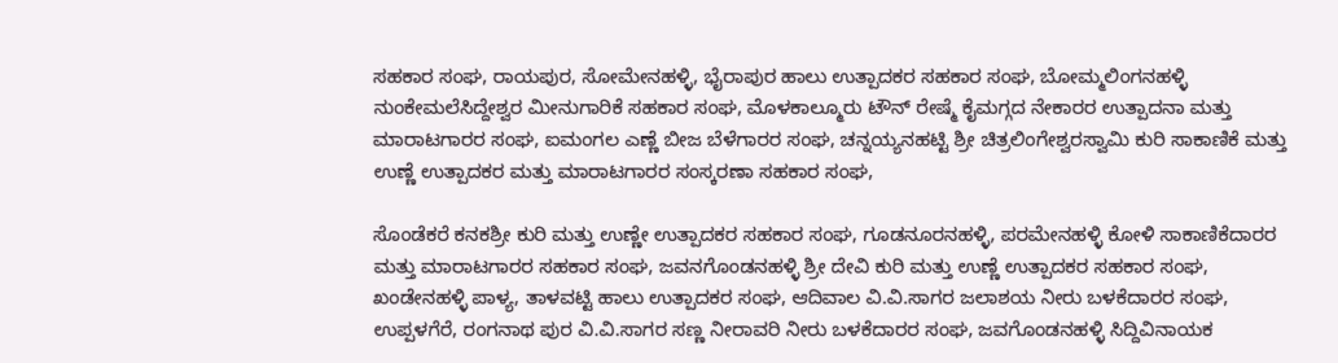ಸಹಕಾರ ಸಂಘ, ರಾಯಪುರ, ಸೋಮೇನಹಳ್ಳಿ, ಭೈರಾಪುರ ಹಾಲು ಉತ್ಪಾದಕರ ಸಹಕಾರ ಸಂಘ, ಬೋಮ್ಮಲಿಂಗನಹಳ್ಳಿ ನುಂಕೇಮಲೆಸಿದ್ದೇಶ್ವರ ಮೀನುಗಾರಿಕೆ ಸಹಕಾರ ಸಂಘ, ಮೊಳಕಾಲ್ಮೂರು ಟೌನ್ ರೇಷ್ಮೆ ಕೈಮಗ್ಗದ ನೇಕಾರರ ಉತ್ಪಾದನಾ ಮತ್ತು ಮಾರಾಟಗಾರರ ಸಂಘ, ಐಮಂಗಲ ಎಣ್ಣೆ ಬೀಜ ಬೆಳೆಗಾರರ ಸಂಘ, ಚನ್ನಯ್ಯನಹಟ್ಟಿ ಶ್ರೀ ಚಿತ್ರಲಿಂಗೇಶ್ವರಸ್ವಾಮಿ ಕುರಿ ಸಾಕಾಣಿಕೆ ಮತ್ತು ಉಣ್ಣೆ ಉತ್ಪಾದಕರ ಮತ್ತು ಮಾರಾಟಗಾರರ ಸಂಸ್ಕರಣಾ ಸಹಕಾರ ಸಂಘ,

ಸೊಂಡೆಕರೆ ಕನಕಶ್ರೀ ಕುರಿ ಮತ್ತು ಉಣ್ಣೇ ಉತ್ಪಾದಕರ ಸಹಕಾರ ಸಂಘ, ಗೂಡನೂರನಹಳ್ಳಿ, ಪರಮೇನಹಳ್ಳಿ ಕೋಳಿ ಸಾಕಾಣಿಕೆದಾರರ ಮತ್ತು ಮಾರಾಟಗಾರರ ಸಹಕಾರ ಸಂಘ, ಜವನಗೊಂಡನಹಳ್ಳಿ ಶ್ರೀ ದೇವಿ ಕುರಿ ಮತ್ತು ಉಣ್ಣೆ ಉತ್ಪಾದಕರ ಸಹಕಾರ ಸಂಘ, ಖಂಡೇನಹಳ್ಳಿ ಪಾಳ್ಯ, ತಾಳವಟ್ಟಿ ಹಾಲು ಉತ್ಪಾದಕರ ಸಂಘ, ಆದಿವಾಲ ವಿ.ವಿ.ಸಾಗರ ಜಲಾಶಯ ನೀರು ಬಳಕೆದಾರರ ಸಂಘ, ಉಪ್ಪಳಗೆರೆ, ರಂಗನಾಥ ಪುರ ವಿ.ವಿ.ಸಾಗರ ಸಣ್ಣ ನೀರಾವರಿ ನೀರು ಬಳಕೆದಾರರ ಸಂಘ, ಜವಗೊಂಡನಹಳ್ಳಿ ಸಿದ್ದಿವಿನಾಯಕ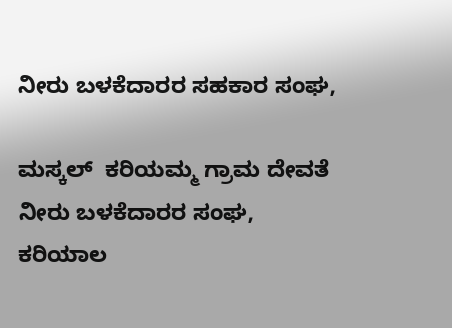ನೀರು ಬಳಕೆದಾರರ ಸಹಕಾರ ಸಂಘ,

ಮಸ್ಕಲ್  ಕರಿಯಮ್ಮ ಗ್ರಾಮ ದೇವತೆ ನೀರು ಬಳಕೆದಾರರ ಸಂಘ, ಕರಿಯಾಲ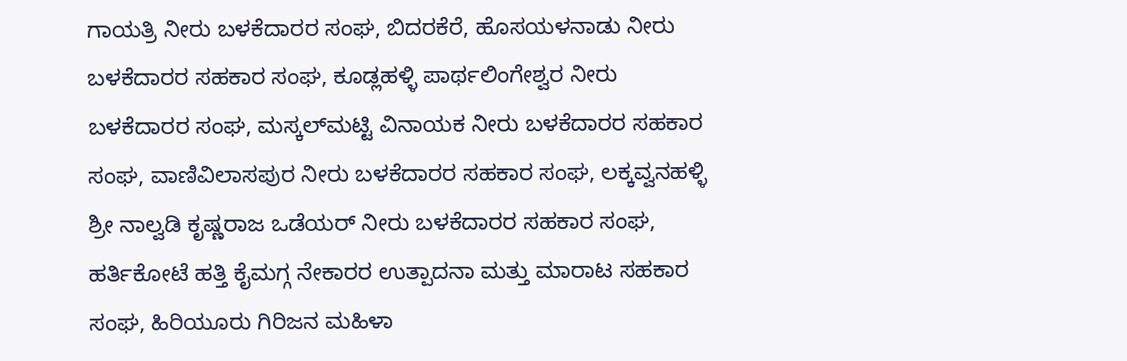ಗಾಯತ್ರಿ ನೀರು ಬಳಕೆದಾರರ ಸಂಘ, ಬಿದರಕೆರೆ, ಹೊಸಯಳನಾಡು ನೀರು ಬಳಕೆದಾರರ ಸಹಕಾರ ಸಂಘ, ಕೂಡ್ಲಹಳ್ಳಿ ಪಾರ್ಥಲಿಂಗೇಶ್ವರ ನೀರು ಬಳಕೆದಾರರ ಸಂಘ, ಮಸ್ಕಲ್‍ಮಟ್ಟಿ ವಿನಾಯಕ ನೀರು ಬಳಕೆದಾರರ ಸಹಕಾರ ಸಂಘ, ವಾಣಿವಿಲಾಸಪುರ ನೀರು ಬಳಕೆದಾರರ ಸಹಕಾರ ಸಂಘ, ಲಕ್ಕವ್ವನಹಳ್ಳಿ ಶ್ರೀ ನಾಲ್ವಡಿ ಕೃಷ್ಣರಾಜ ಒಡೆಯರ್ ನೀರು ಬಳಕೆದಾರರ ಸಹಕಾರ ಸಂಘ, ಹರ್ತಿಕೋಟೆ ಹತ್ತಿ ಕೈಮಗ್ಗ ನೇಕಾರರ ಉತ್ಪಾದನಾ ಮತ್ತು ಮಾರಾಟ ಸಹಕಾರ ಸಂಘ, ಹಿರಿಯೂರು ಗಿರಿಜನ ಮಹಿಳಾ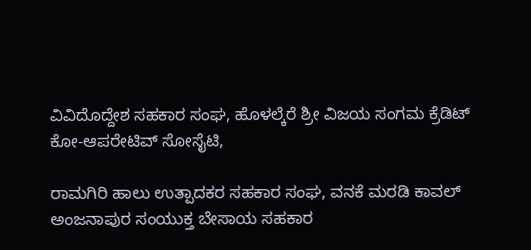ವಿವಿದೊದ್ದೇಶ ಸಹಕಾರ ಸಂಘ, ಹೊಳಲ್ಕೆರೆ ಶ್ರೀ ವಿಜಯ ಸಂಗಮ ಕ್ರೆಡಿಟ್ ಕೋ-ಆಪರೇಟಿವ್ ಸೋಸೈಟಿ,

ರಾಮಗಿರಿ ಹಾಲು ಉತ್ಪಾದಕರ ಸಹಕಾರ ಸಂಘ, ವನಕೆ ಮರಡಿ ಕಾವಲ್ ಅಂಜನಾಪುರ ಸಂಯುಕ್ತ ಬೇಸಾಯ ಸಹಕಾರ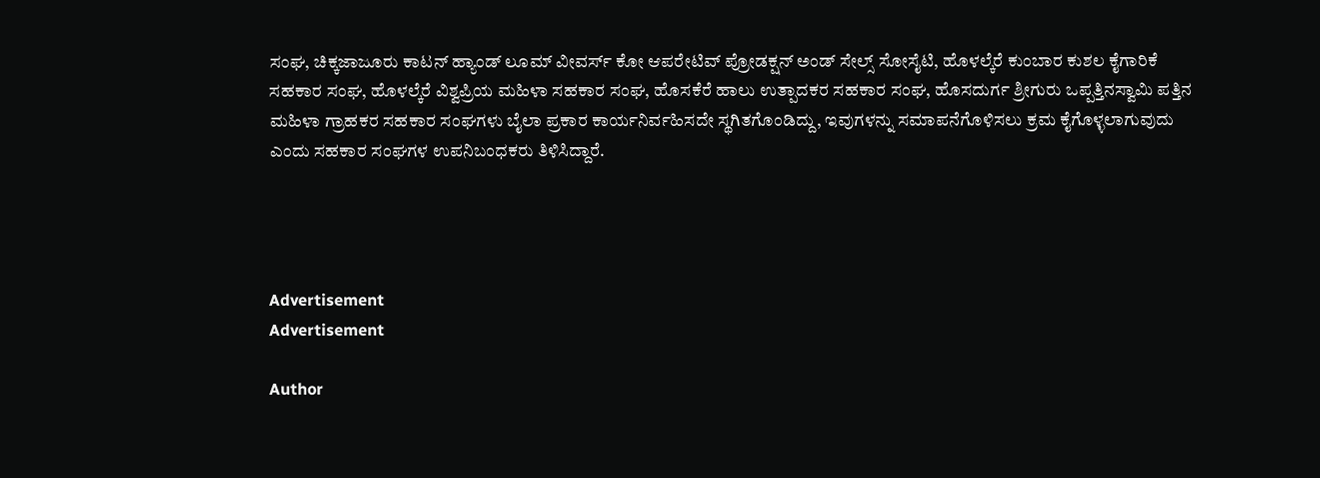ಸಂಘ, ಚಿಕ್ಕಜಾಜೂರು ಕಾಟನ್ ಹ್ಯಾಂಡ್ ಲೂಮ್ ವೀವರ್ಸ್ ಕೋ ಆಪರೇಟಿವ್ ಪ್ರೋಡಕ್ಷನ್ ಅಂಡ್ ಸೇಲ್ಸ್ ಸೋಸೈಟಿ, ಹೊಳಲ್ಕೆರೆ ಕುಂಬಾರ ಕುಶಲ ಕೈಗಾರಿಕೆ ಸಹಕಾರ ಸಂಘ, ಹೊಳಲ್ಕೆರೆ ವಿಶ್ವಪ್ರಿಯ ಮಹಿಳಾ ಸಹಕಾರ ಸಂಘ, ಹೊಸಕೆರೆ ಹಾಲು ಉತ್ಪಾದಕರ ಸಹಕಾರ ಸಂಘ, ಹೊಸದುರ್ಗ ಶ್ರೀಗುರು ಒಪ್ಪತ್ತಿನಸ್ವಾಮಿ ಪತ್ತಿನ ಮಹಿಳಾ ಗ್ರಾಹಕರ ಸಹಕಾರ ಸಂಘಗಳು ಬೈಲಾ ಪ್ರಕಾರ ಕಾರ್ಯನಿರ್ವಹಿಸದೇ ಸ್ಥಗಿತಗೊಂಡಿದ್ದು, ಇವುಗಳನ್ನು ಸಮಾಪನೆಗೊಳಿಸಲು ಕ್ರಮ ಕೈಗೊಳ್ಳಲಾಗುವುದು ಎಂದು ಸಹಕಾರ ಸಂಘಗಳ ಉಪನಿಬಂಧಕರು ತಿಳಿಸಿದ್ದಾರೆ.




Advertisement
Advertisement

Author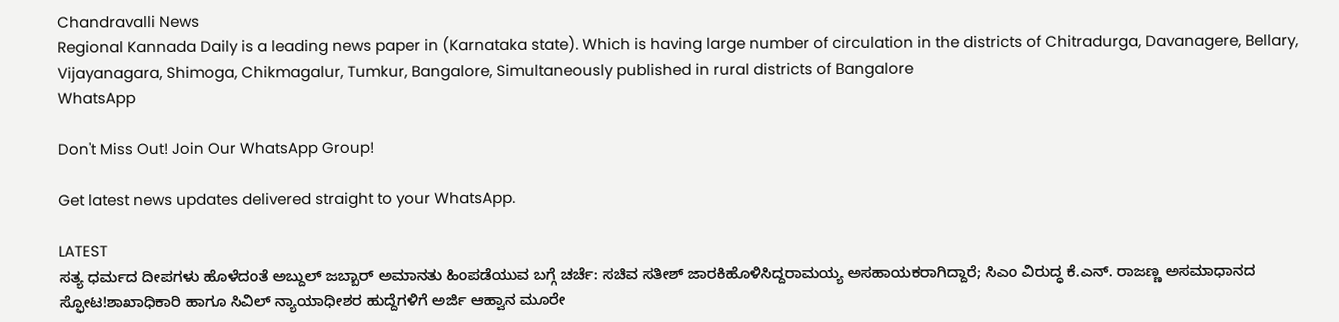Chandravalli News
Regional Kannada Daily is a leading news paper in (Karnataka state). Which is having large number of circulation in the districts of Chitradurga, Davanagere, Bellary, Vijayanagara, Shimoga, Chikmagalur, Tumkur, Bangalore, Simultaneously published in rural districts of Bangalore
WhatsApp

Don't Miss Out! Join Our WhatsApp Group!

Get latest news updates delivered straight to your WhatsApp.

LATEST
ಸತ್ಯ ಧರ್ಮದ ದೀಪಗಳು ಹೊಳೆದಂತೆ ಅಬ್ದುಲ್ ಜಬ್ಬಾರ್ ಅಮಾನತು ಹಿಂಪಡೆಯುವ ಬಗ್ಗೆ ಚರ್ಚೆ: ಸಚಿವ ಸತೀಶ್ ಜಾರಕಿಹೊಳಿಸಿದ್ದರಾಮಯ್ಯ ಅಸಹಾಯಕರಾಗಿದ್ದಾರೆ; ಸಿಎಂ ವಿರುದ್ಧ ಕೆ.ಎನ್. ರಾಜಣ್ಣ ಅಸಮಾಧಾನದ ಸ್ಫೋಟ!ಶಾಖಾಧಿಕಾರಿ ಹಾಗೂ ಸಿವಿಲ್ ನ್ಯಾಯಾಧೀಶರ ಹುದ್ದೆಗಳಿಗೆ ಅರ್ಜಿ ಆಹ್ವಾನ ಮೂರೇ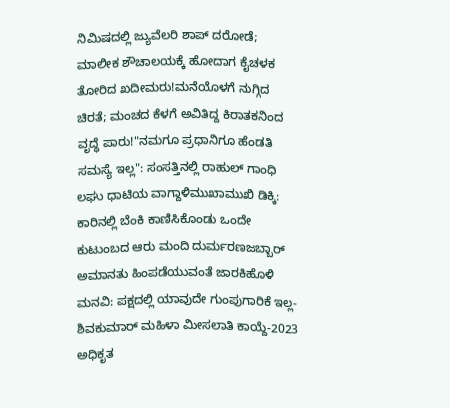ನಿಮಿಷದಲ್ಲಿ ಜ್ಯುವೆಲರಿ ಶಾಪ್ ದರೋಡೆ; ಮಾಲೀಕ ಶೌಚಾಲಯಕ್ಕೆ ಹೋದಾಗ ಕೈಚಳಕ ತೋರಿದ ಖದೀಮರು!ಮನೆಯೊಳಗೆ ನುಗ್ಗಿದ ಚಿರತೆ; ಮಂಚದ ಕೆಳಗೆ ಅವಿತಿದ್ದ ಕಿರಾತಕನಿಂದ ವೃದ್ಧೆ ಪಾರು!"ನಮಗೂ ಪ್ರಧಾನಿಗೂ ಹೆಂಡತಿ ಸಮಸ್ಯೆ ಇಲ್ಲ": ಸಂಸತ್ತಿನಲ್ಲಿ ರಾಹುಲ್ ಗಾಂಧಿ ಲಘು ಧಾಟಿಯ ವಾಗ್ದಾಳಿಮುಖಾಮುಖಿ ಡಿಕ್ಕಿ: ಕಾರಿನಲ್ಲಿ ಬೆಂಕಿ ಕಾಣಿಸಿಕೊಂಡು ಒಂದೇ ಕುಟುಂಬದ ಆರು ಮಂದಿ ದುರ್ಮರಣಜಬ್ಬಾರ್ ಅಮಾನತು ಹಿಂಪಡೆಯುವಂತೆ ಜಾರಕಿಹೊಳಿ ಮನವಿ: ಪಕ್ಷದಲ್ಲಿ ಯಾವುದೇ ಗುಂಪುಗಾರಿಕೆ ಇಲ್ಲ-ಶಿವಕುಮಾರ್ ಮಹಿಳಾ ಮೀಸಲಾತಿ ಕಾಯ್ದೆ-2023 ಅಧಿಕೃತ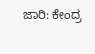ಜಾರಿ: ಕೇಂದ್ರ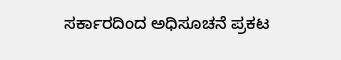ಸರ್ಕಾರದಿಂದ ಅಧಿಸೂಚನೆ ಪ್ರಕಟ